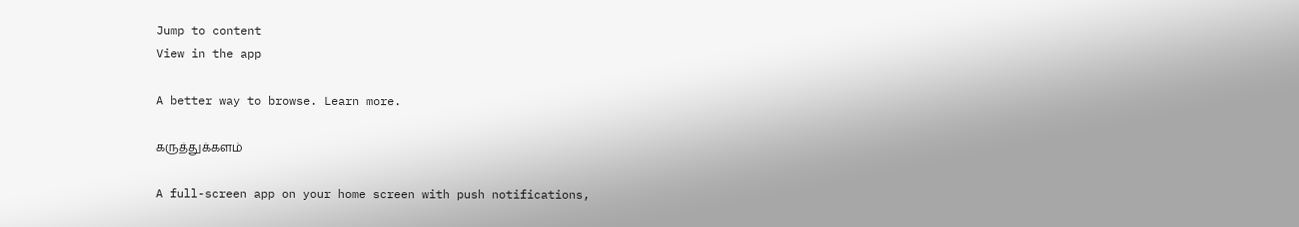Jump to content
View in the app

A better way to browse. Learn more.

கருத்துக்களம்

A full-screen app on your home screen with push notifications,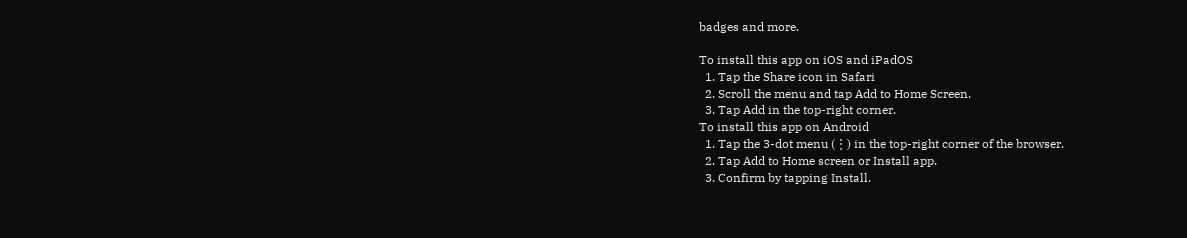badges and more.

To install this app on iOS and iPadOS
  1. Tap the Share icon in Safari
  2. Scroll the menu and tap Add to Home Screen.
  3. Tap Add in the top-right corner.
To install this app on Android
  1. Tap the 3-dot menu (⋮) in the top-right corner of the browser.
  2. Tap Add to Home screen or Install app.
  3. Confirm by tapping Install.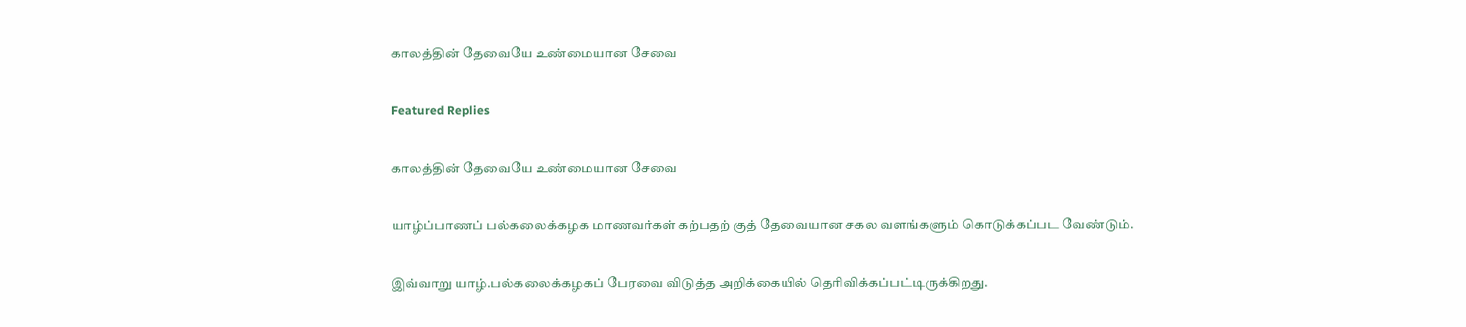காலத்தின் தேவையே உண்மையான சேவை

Featured Replies

காலத்தின் தேவையே உண்மையான சேவை

யாழ்ப்பாணப் பல்கலைக்கழக மாணவர்கள் கற்பதற் குத் தேவையான சகல வளங்களும் கொடுக்கப்பட வேண்டும்.

இவ்வாறு யாழ்.பல்கலைக்கழகப் பேரவை விடுத்த அறிக்கையில் தெரிவிக்கப்பட்டிருக்கிறது.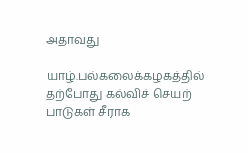அதாவது

யாழ்.பல்கலைக்கழகத்தில் தற்போது கல்விச் செயற் பாடுகள் சீராக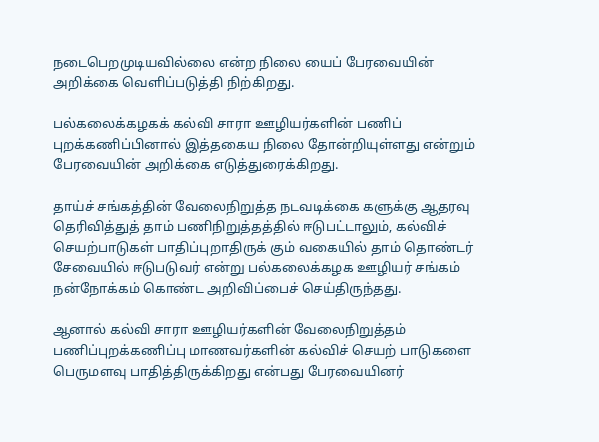நடைபெறமுடியவில்லை என்ற நிலை யைப் பேரவையின் அறிக்கை வெளிப்படுத்தி நிற்கிறது.

பல்கலைக்கழகக் கல்வி சாரா ஊழியர்களின் பணிப் புறக்கணிப்பினால் இத்தகைய நிலை தோன்றியுள்ளது என்றும் பேரவையின் அறிக்கை எடுத்துரைக்கிறது.

தாய்ச் சங்கத்தின் வேலைநிறுத்த நடவடிக்கை களுக்கு ஆதரவு தெரிவித்துத் தாம் பணிநிறுத்தத்தில் ஈடுபட்டாலும், கல்விச் செயற்பாடுகள் பாதிப்புறாதிருக் கும் வகையில் தாம் தொண்டர் சேவையில் ஈடுபடுவர் என்று பல்கலைக்கழக ஊழியர் சங்கம் நன்நோக்கம் கொண்ட அறிவிப்பைச் செய்திருந்தது.

ஆனால் கல்வி சாரா ஊழியர்களின் வேலைநிறுத்தம் பணிப்புறக்கணிப்பு மாணவர்களின் கல்விச் செயற் பாடுகளை பெருமளவு பாதித்திருக்கிறது என்பது பேரவையினர்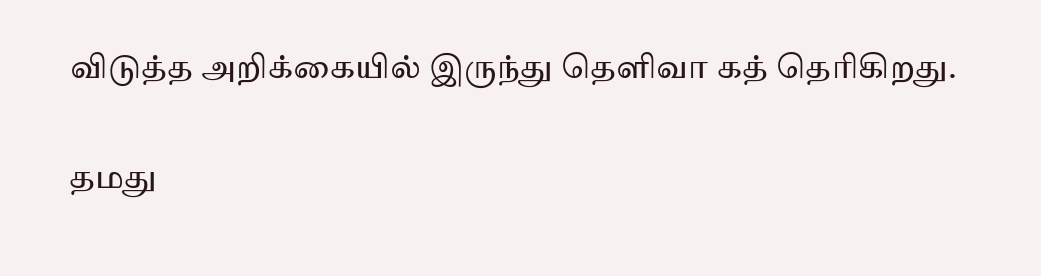விடுத்த அறிக்கையில் இருந்து தெளிவா கத் தெரிகிறது.

தமது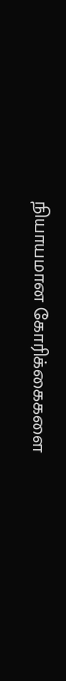நியாயமான கோரிக்கைகளை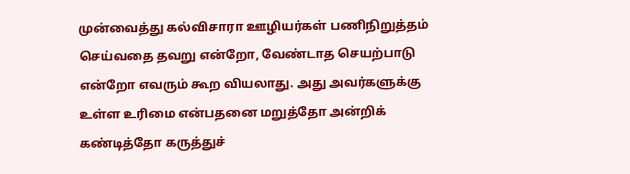முன்வைத்து கல்விசாரா ஊழியர்கள் பணிநிறுத்தம் செய்வதை தவறு என்றோ, வேண்டாத செயற்பாடு என்றோ எவரும் கூற வியலாது. அது அவர்களுக்கு உள்ள உரிமை என்பதனை மறுத்தோ அன்றிக் கண்டித்தோ கருத்துச்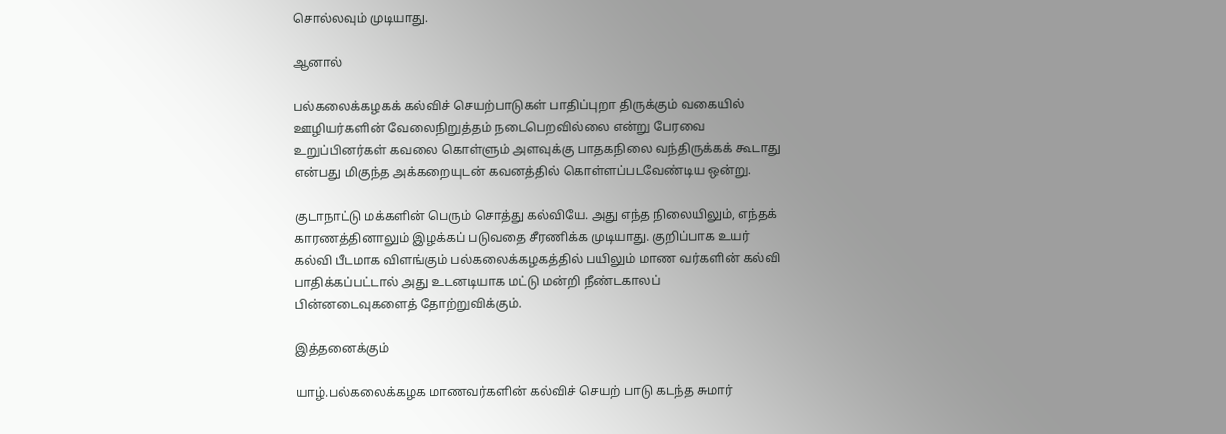சொல்லவும் முடியாது.

ஆனால்

பல்கலைக்கழகக் கல்விச் செயற்பாடுகள் பாதிப்புறா திருக்கும் வகையில் ஊழியர்களின் வேலைநிறுத்தம் நடைபெறவில்லை என்று பேரவை உறுப்பினர்கள் கவலை கொள்ளும் அளவுக்கு பாதகநிலை வந்திருக்கக் கூடாது என்பது மிகுந்த அக்கறையுடன் கவனத்தில் கொள்ளப்படவேண்டிய ஒன்று.

குடாநாட்டு மக்களின் பெரும் சொத்து கல்வியே. அது எந்த நிலையிலும், எந்தக் காரணத்தினாலும் இழக்கப் படுவதை சீரணிக்க முடியாது. குறிப்பாக உயர் கல்வி பீடமாக விளங்கும் பல்கலைக்கழகத்தில் பயிலும் மாண வர்களின் கல்வி பாதிக்கப்பட்டால் அது உடனடியாக மட்டு மன்றி நீண்டகாலப் பின்னடைவுகளைத் தோற்றுவிக்கும்.

இத்தனைக்கும்

யாழ்.பல்கலைக்கழக மாணவர்களின் கல்விச் செயற் பாடு கடந்த சுமார்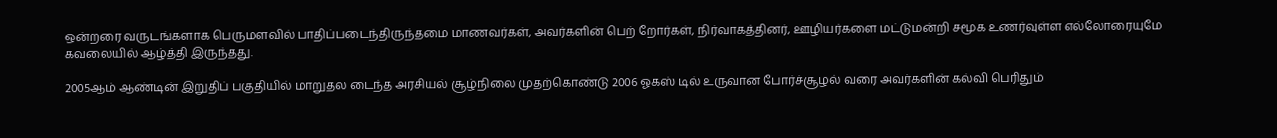ஒன்றரை வருடங்களாக பெருமளவில் பாதிப்படைந்திருந்தமை மாணவர்கள், அவர்களின் பெற் றோர்கள், நிர்வாகத்தினர், ஊழியர்களை மட்டுமன்றி சமூக உணர்வுள்ள எல்லோரையுமே கவலையில் ஆழ்த்தி இருந்தது.

2005ஆம் ஆண்டின் இறுதிப் பகுதியில் மாறுதல டைந்த அரசியல் சூழ்நிலை முதற்கொண்டு 2006 ஓகஸ் டில் உருவான போர்ச்சூழல் வரை அவர்களின் கல்வி பெரிதும்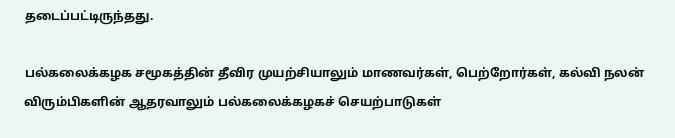தடைப்பட்டிருந்தது.

பல்கலைக்கழக சமூகத்தின் தீவிர முயற்சியாலும் மாணவர்கள், பெற்றோர்கள், கல்வி நலன் விரும்பிகளின் ஆதரவாலும் பல்கலைக்கழகச் செயற்பாடுகள்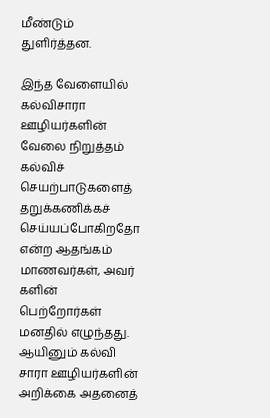மீண்டும் துளிர்த்தன.

இந்த வேளையில் கல்விசாரா ஊழியர்களின் வேலை நிறுத்தம் கல்விச் செயற்பாடுகளைத் தறுக்கணிக்கச் செய்யப்போகிறதோ என்ற ஆதங்கம் மாணவர்கள், அவர் களின் பெற்றோர்கள் மனதில் எழுந்தது. ஆயினும் கல்வி சாரா ஊழியர்களின் அறிக்கை அதனைத்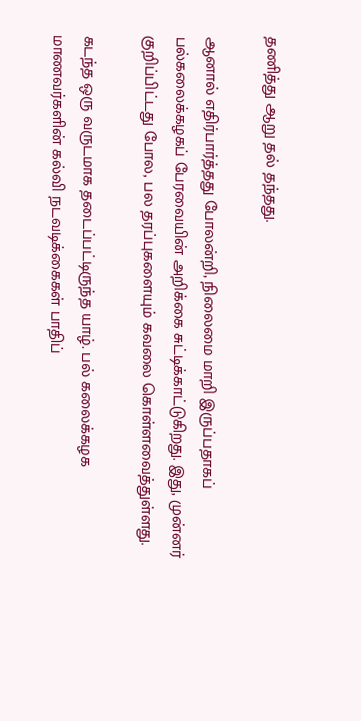தணித்து ஆறு தல் தந்தது.

ஆனால் எதிர்பார்த்தது போலன்றி, நிலைமை மாறி இருப்பதாகப் பல்கலைக்கழகப் பேரவையின் அறிக்கை சுட்டிக்காட்டுகிறது. இது, முன்னர் குறிப்பிட்டது போல, பல தரப்புகளையும் கவலை கொள்ளவைத்துள்ளது.

கடந்த ஒரு வருடமாக தடைப்பட்டிருந்த யாழ். பல் கலைக்கழக மாணவர்களின் கல்வி நடவடிக்கைகள் பாதிப்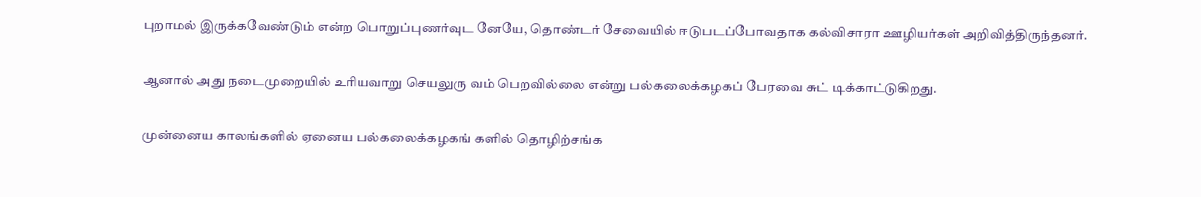புறாமல் இருக்கவேண்டும் என்ற பொறுப்புணர்வுட னேயே, தொண்டர் சேவையில் ஈடுபடப்போவதாக கல்விசாரா ஊழியர்கள் அறிவித்திருந்தனர்.

ஆனால் அது நடைமுறையில் உரியவாறு செயலுரு வம் பெறவில்லை என்று பல்கலைக்கழகப் பேரவை சுட் டிக்காட்டுகிறது.

முன்னைய காலங்களில் ஏனைய பல்கலைக்கழகங் களில் தொழிற்சங்க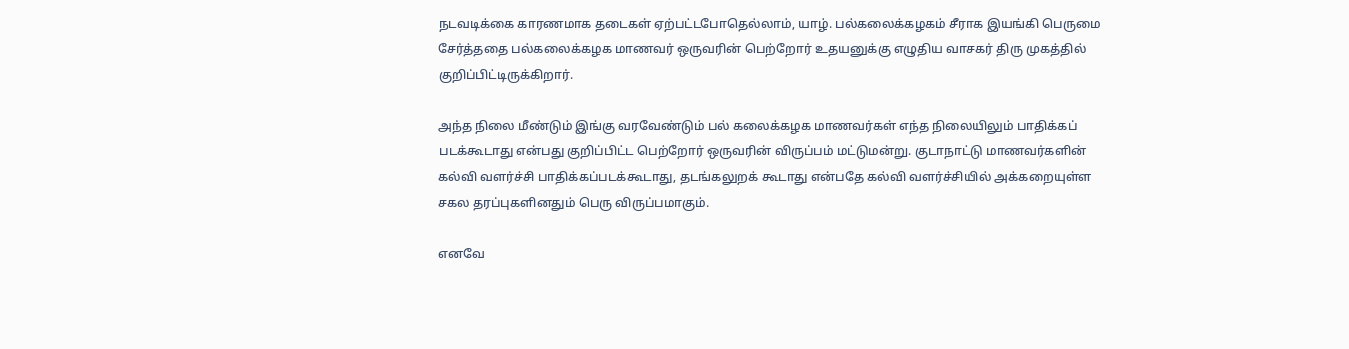நடவடிக்கை காரணமாக தடைகள் ஏற்பட்டபோதெல்லாம், யாழ். பல்கலைக்கழகம் சீராக இயங்கி பெருமை சேர்த்ததை பல்கலைக்கழக மாணவர் ஒருவரின் பெற்றோர் உதயனுக்கு எழுதிய வாசகர் திரு முகத்தில் குறிப்பிட்டிருக்கிறார்.

அந்த நிலை மீண்டும் இங்கு வரவேண்டும் பல் கலைக்கழக மாணவர்கள் எந்த நிலையிலும் பாதிக்கப் படக்கூடாது என்பது குறிப்பிட்ட பெற்றோர் ஒருவரின் விருப்பம் மட்டுமன்று. குடாநாட்டு மாணவர்களின் கல்வி வளர்ச்சி பாதிக்கப்படக்கூடாது, தடங்கலுறக் கூடாது என்பதே கல்வி வளர்ச்சியில் அக்கறையுள்ள சகல தரப்புகளினதும் பெரு விருப்பமாகும்.

எனவே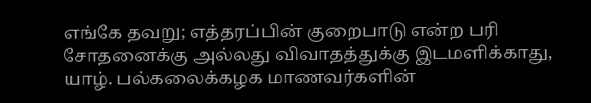எங்கே தவறு; எத்தரப்பின் குறைபாடு என்ற பரி சோதனைக்கு அல்லது விவாதத்துக்கு இடமளிக்காது, யாழ். பல்கலைக்கழக மாணவர்களின்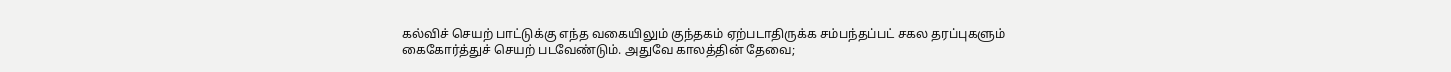கல்விச் செயற் பாட்டுக்கு எந்த வகையிலும் குந்தகம் ஏற்படாதிருக்க சம்பந்தப்பட் சகல தரப்புகளும் கைகோர்த்துச் செயற் படவேண்டும். அதுவே காலத்தின் தேவை;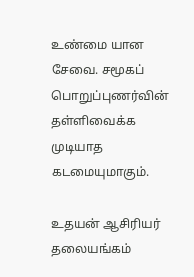உண்மை யான சேவை. சமூகப் பொறுப்புணர்வின் தள்ளிவைக்க முடியாத கடமையுமாகும்.

உதயன் ஆசிரியர் தலையங்கம்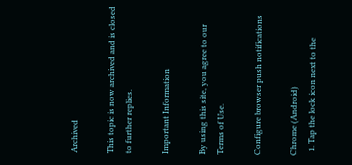Archived

This topic is now archived and is closed to further replies.

Important Information

By using this site, you agree to our Terms of Use.

Configure browser push notifications

Chrome (Android)
  1. Tap the lock icon next to the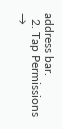address bar.
  2. Tap Permissions →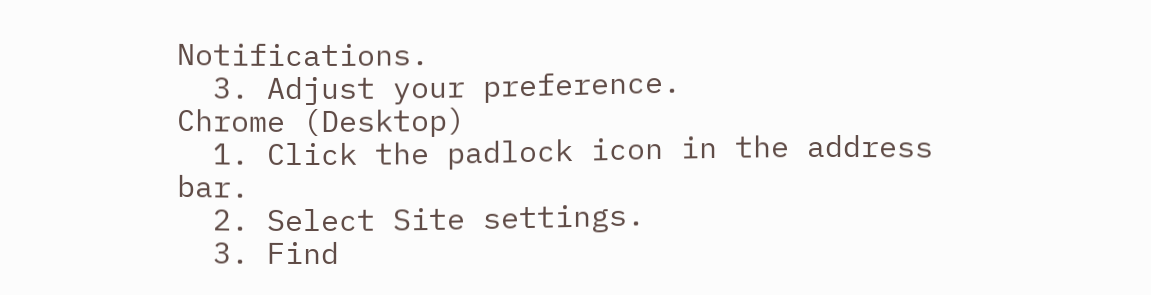Notifications.
  3. Adjust your preference.
Chrome (Desktop)
  1. Click the padlock icon in the address bar.
  2. Select Site settings.
  3. Find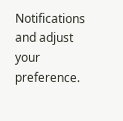Notifications and adjust your preference.